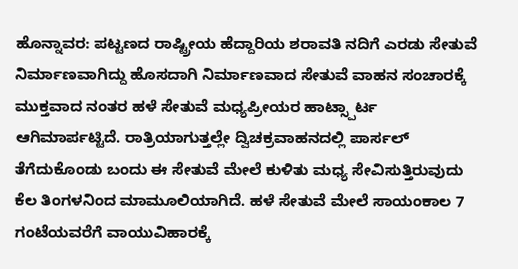ಹೊನ್ನಾವರ: ಪಟ್ಟಣದ ರಾಷ್ಟ್ರೀಯ ಹೆದ್ದಾರಿಯ ಶರಾವತಿ ನದಿಗೆ ಎರಡು ಸೇತುವೆ ನಿರ್ಮಾಣವಾಗಿದ್ದು ಹೊಸದಾಗಿ ನಿರ್ಮಾಣವಾದ ಸೇತುವೆ ವಾಹನ ಸಂಚಾರಕ್ಕೆ ಮುಕ್ತವಾದ ನಂತರ ಹಳೆ ಸೇತುವೆ ಮಧ್ಯಪ್ರೀಯರ ಹಾಟ್ಸ್ಪಾರ್ಟ ಆಗಿಮಾರ್ಪಟ್ಟಿದೆ. ರಾತ್ರಿಯಾಗುತ್ತಲ್ಲೇ ದ್ವಿಚಕ್ರವಾಹನದಲ್ಲಿ ಪಾರ್ಸಲ್ ತೆಗೆದುಕೊಂಡು ಬಂದು ಈ ಸೇತುವೆ ಮೇಲೆ ಕುಳಿತು ಮಧ್ಯ ಸೇವಿಸುತ್ತಿರುವುದು ಕೆಲ ತಿಂಗಳನಿಂದ ಮಾಮೂಲಿಯಾಗಿದೆ. ಹಳೆ ಸೇತುವೆ ಮೇಲೆ ಸಾಯಂಕಾಲ 7 ಗಂಟೆಯವರೆಗೆ ವಾಯುವಿಹಾರಕ್ಕೆ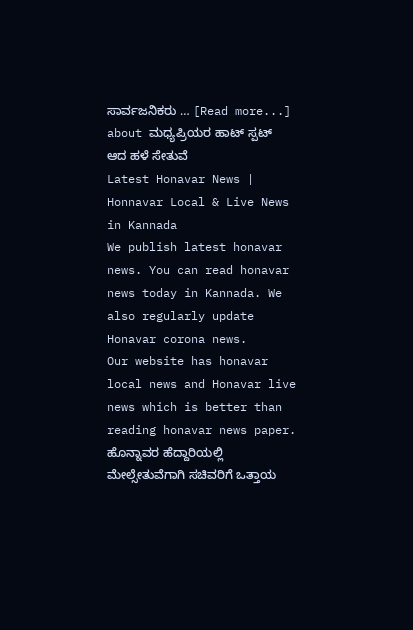ಸಾರ್ವಜನಿಕರು … [Read more...] about ಮಧ್ಯಪ್ರಿಯರ ಹಾಟ್ ಸ್ಪಟ್ ಆದ ಹಳೆ ಸೇತುವೆ
Latest Honavar News | Honnavar Local & Live News in Kannada
We publish latest honavar news. You can read honavar news today in Kannada. We also regularly update Honavar corona news.
Our website has honavar local news and Honavar live news which is better than reading honavar news paper.
ಹೊನ್ನಾವರ ಹೆದ್ದಾರಿಯಲ್ಲಿ ಮೇಲ್ಸೇತುವೆಗಾಗಿ ಸಚಿವರಿಗೆ ಒತ್ತಾಯ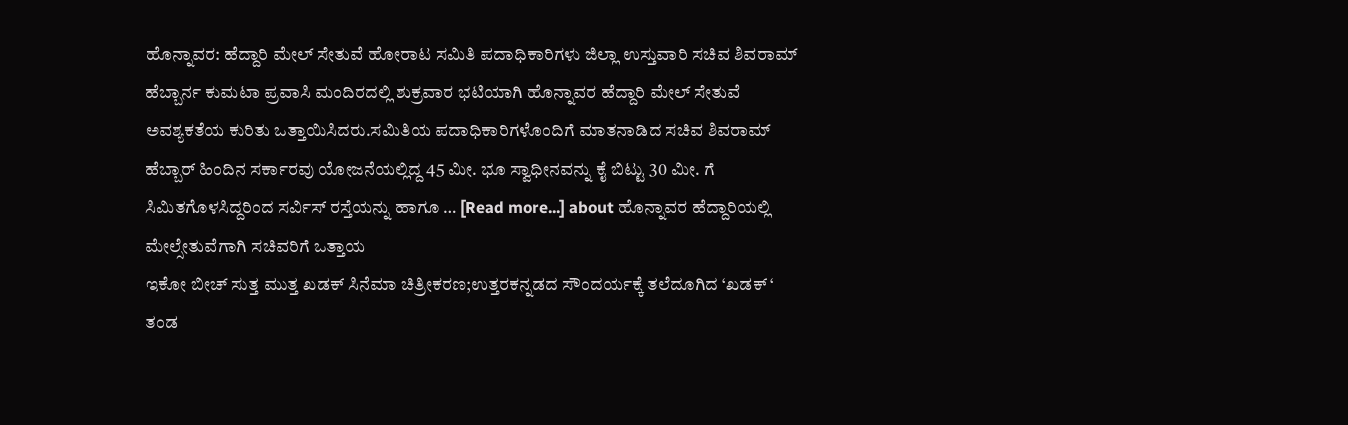ಹೊನ್ನಾವರ: ಹೆದ್ದಾರಿ ಮೇಲ್ ಸೇತುವೆ ಹೋರಾಟ ಸಮಿತಿ ಪದಾಧಿಕಾರಿಗಳು ಜಿಲ್ಲಾ ಉಸ್ತುವಾರಿ ಸಚಿವ ಶಿವರಾಮ್ ಹೆಬ್ಬಾರ್ನ ಕುಮಟಾ ಪ್ರವಾಸಿ ಮಂದಿರದಲ್ಲಿ ಶುಕ್ರವಾರ ಭಟಿಯಾಗಿ ಹೊನ್ನಾವರ ಹೆದ್ದಾರಿ ಮೇಲ್ ಸೇತುವೆ ಅವಶ್ಯಕತೆಯ ಕುರಿತು ಒತ್ತಾಯಿಸಿದರು.ಸಮಿತಿಯ ಪದಾಧಿಕಾರಿಗಳೊಂದಿಗೆ ಮಾತನಾಡಿದ ಸಚಿವ ಶಿವರಾಮ್ ಹೆಬ್ಬಾರ್ ಹಿಂದಿನ ಸರ್ಕಾರವು ಯೋಜನೆಯಲ್ಲಿದ್ದ 45 ಮೀ. ಭೂ ಸ್ವಾಧೀನವನ್ನು ಕೈ ಬಿಟ್ಟು 30 ಮೀ. ಗೆ ಸಿಮಿತಗೊಳಸಿದ್ದರಿಂದ ಸರ್ವಿಸ್ ರಸ್ತೆಯನ್ನು ಹಾಗೂ … [Read more...] about ಹೊನ್ನಾವರ ಹೆದ್ದಾರಿಯಲ್ಲಿ ಮೇಲ್ಸೇತುವೆಗಾಗಿ ಸಚಿವರಿಗೆ ಒತ್ತಾಯ
ಇಕೋ ಬೀಚ್ ಸುತ್ತ ಮುತ್ತ ಖಡಕ್ ಸಿನೆಮಾ ಚಿತ್ರೀಕರಣ;ಉತ್ತರಕನ್ನಡದ ಸೌಂದರ್ಯಕ್ಕೆ ತಲೆದೂಗಿದ ‘ಖಡಕ್ ‘ ತಂಡ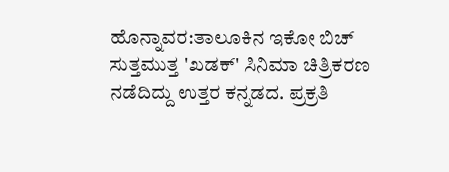ಹೊನ್ನಾವರ:ತಾಲೂಕಿನ ಇಕೋ ಬಿಚ್ ಸುತ್ತಮುತ್ತ 'ಖಡಕ್' ಸಿನಿಮಾ ಚಿತ್ರಿಕರಣ ನಡೆದಿದ್ದು ಉತ್ತರ ಕನ್ನಡದ. ಪ್ರಕ್ರತಿ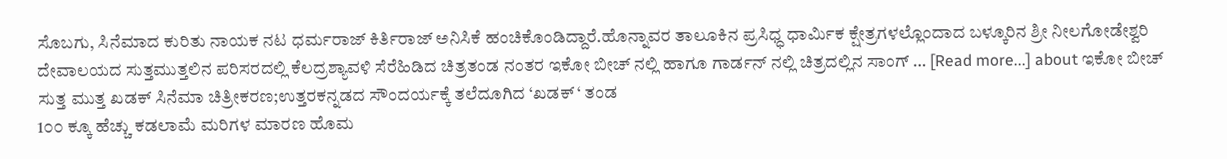ಸೊಬಗು, ಸಿನೆಮಾದ ಕುರಿತು ನಾಯಕ ನಟ ಧರ್ಮರಾಜ್ ಕಿರ್ತಿರಾಜ್ ಅನಿಸಿಕೆ ಹಂಚಿಕೊಂಡಿದ್ದಾರೆ.ಹೊನ್ನಾವರ ತಾಲೂಕಿನ ಪ್ರಸಿಧ್ಧ ಧಾರ್ಮಿಕ ಕ್ಷೇತ್ರಗಳಲ್ಲೊಂದಾದ ಬಳ್ಕೂರಿನ ಶ್ರೀ ನೀಲಗೋಡೇಶ್ವರಿ ದೇವಾಲಯದ ಸುತ್ತಮುತ್ತಲಿನ ಪರಿಸರದಲ್ಲಿ ಕೆಲದ್ರಶ್ಯಾವಳಿ ಸೆರೆಹಿಡಿದ ಚಿತ್ರತಂಡ ನಂತರ ಇಕೋ ಬೀಚ್ ನಲ್ಲಿ ಹಾಗೂ ಗಾರ್ಡನ್ ನಲ್ಲಿ ಚಿತ್ರದಲ್ಲಿನ ಸಾಂಗ್ … [Read more...] about ಇಕೋ ಬೀಚ್ ಸುತ್ತ ಮುತ್ತ ಖಡಕ್ ಸಿನೆಮಾ ಚಿತ್ರೀಕರಣ;ಉತ್ತರಕನ್ನಡದ ಸೌಂದರ್ಯಕ್ಕೆ ತಲೆದೂಗಿದ ‘ಖಡಕ್ ‘ ತಂಡ
1೦೦ ಕ್ಕೂ ಹೆಚ್ಚು ಕಡಲಾಮೆ ಮರಿಗಳ ಮಾರಣ ಹೊಮ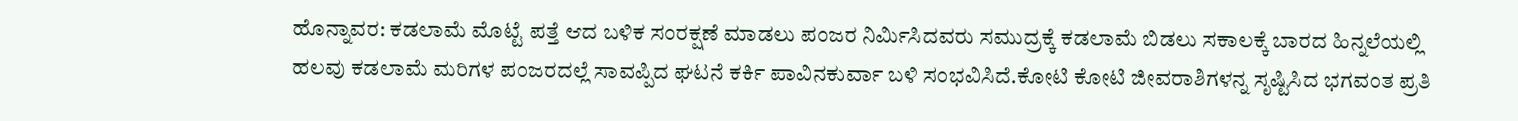ಹೊನ್ನಾವರ: ಕಡಲಾಮೆ ಮೊಟ್ಟೆ ಪತ್ತೆ ಆದ ಬಳಿಕ ಸಂರಕ್ಷಣೆ ಮಾಡಲು ಪಂಜರ ನಿರ್ಮಿಸಿದವರು ಸಮುದ್ರಕ್ಕೆ ಕಡಲಾಮೆ ಬಿಡಲು ಸಕಾಲಕ್ಕೆ ಬಾರದ ಹಿನ್ನಲೆಯಲ್ಲಿ ಹಲವು ಕಡಲಾಮೆ ಮರಿಗಳ ಪಂಜರದಲ್ಲೆ ಸಾವಪ್ಪಿದ ಘಟನೆ ಕರ್ಕಿ ಪಾವಿನಕುರ್ವಾ ಬಳಿ ಸಂಭವಿಸಿದೆ.ಕೋಟಿ ಕೋಟಿ ಜೀವರಾಶಿಗಳನ್ನ ಸೃಷ್ಟಿಸಿದ ಭಗವಂತ ಪ್ರತಿ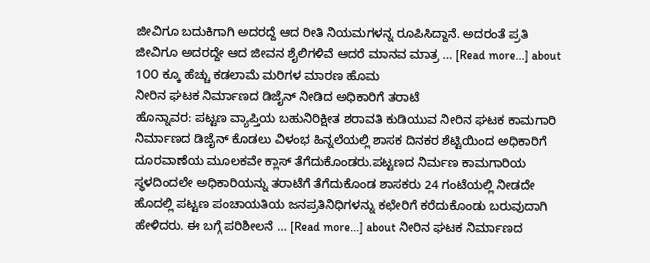ಜೀವಿಗೂ ಬದುಕಿಗಾಗಿ ಅದರದ್ದೆ ಆದ ರೀತಿ ನಿಯಮಗಳನ್ನ ರೂಪಿಸಿದ್ದಾನೆ. ಅದರಂತೆ ಪ್ರತಿ ಜೀವಿಗೂ ಅದರದ್ದೇ ಆದ ಜೀವನ ಶೈಲಿಗಳಿವೆ ಆದರೆ ಮಾನವ ಮಾತ್ರ … [Read more...] about 1೦೦ ಕ್ಕೂ ಹೆಚ್ಚು ಕಡಲಾಮೆ ಮರಿಗಳ ಮಾರಣ ಹೊಮ
ನೀರಿನ ಘಟಕ ನಿರ್ಮಾಣದ ಡಿಜೈನ್ ನೀಡಿದ ಅಧಿಕಾರಿಗೆ ತರಾಟೆ
ಹೊನ್ನಾವರ: ಪಟ್ಟಣ ವ್ಯಾಪ್ತಿಯ ಬಹುನಿರಿಕ್ಷೀತ ಶರಾವತಿ ಕುಡಿಯುವ ನೀರಿನ ಘಟಕ ಕಾಮಗಾರಿ ನಿರ್ಮಾಣದ ಡಿಜೈನ್ ಕೊಡಲು ವಿಳಂಭ ಹಿನ್ನಲೆಯಲ್ಲಿ ಶಾಸಕ ದಿನಕರ ಶೆಟ್ಟಿಯಿಂದ ಅಧಿಕಾರಿಗೆ ದೂರವಾಣೆಯ ಮೂಲಕವೇ ಕ್ಲಾಸ್ ತೆಗೆದುಕೊಂಡರು.ಪಟ್ಟಣದ ನಿರ್ಮಣ ಕಾಮಗಾರಿಯ ಸ್ಥಳದಿಂದಲೇ ಅಧಿಕಾರಿಯನ್ನು ತರಾಟೆಗೆ ತೆಗೆದುಕೊಂಡ ಶಾಸಕರು 24 ಗಂಟೆಯಲ್ಲಿ ನೀಡದೇ ಹೊದಲ್ಲಿ ಪಟ್ಟಣ ಪಂಚಾಯತಿಯ ಜನಪ್ರತಿನಿಧಿಗಳನ್ನು ಕಛೇರಿಗೆ ಕರೆದುಕೊಂಡು ಬರುವುದಾಗಿ ಹೇಳಿದರು. ಈ ಬಗ್ಗೆ ಪರಿಶೀಲನೆ … [Read more...] about ನೀರಿನ ಘಟಕ ನಿರ್ಮಾಣದ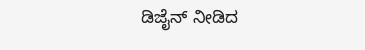ಡಿಜೈನ್ ನೀಡಿದ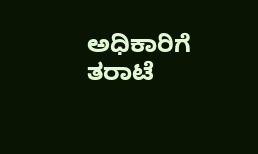ಅಧಿಕಾರಿಗೆ ತರಾಟೆ